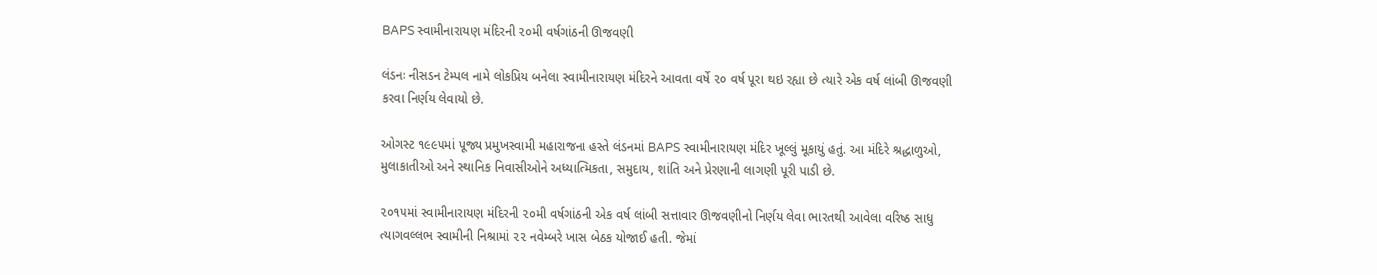BAPS સ્વામીનારાયણ મંદિરની ૨૦મી વર્ષગાંઠની ઊજવણી

લંડનઃ નીસડન ટેમ્પલ નામે લોકપ્રિય બનેલા સ્વામીનારાયણ મંદિરને આવતા વર્ષે ૨૦ વર્ષ પૂરા થઇ રહ્યા છે ત્યારે એક વર્ષ લાંબી ઊજવણી કરવા નિર્ણય લેવાયો છે.

ઓગસ્ટ ૧૯૯૫માં પૂજ્ય પ્રમુખસ્વામી મહારાજના હસ્તે લંડનમાં BAPS સ્વામીનારાયણ મંદિર ખૂલ્લું મૂકાયું હતું. આ મંદિરે શ્રદ્ધાળુઓ, મુલાકાતીઓ અને સ્થાનિક નિવાસીઓને અધ્યાત્મિકતા, સમુદાય, શાંતિ અને પ્રેરણાની લાગણી પૂરી પાડી છે.

૨૦૧૫માં સ્વામીનારાયણ મંદિરની ૨૦મી વર્ષગાંઠની એક વર્ષ લાંબી સત્તાવાર ઊજવણીનો નિર્ણય લેવા ભારતથી આવેલા વરિષ્ઠ સાધુ ત્યાગવલ્લભ સ્વામીની નિશ્રામાં ૨૨ નવેમ્બરે ખાસ બેઠક યોજાઈ હતી. જેમાં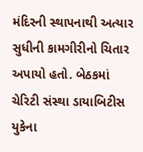મંદિરની સ્થાપનાથી અત્યાર સુધીની કામગીરીનો ચિતાર અપાયો હતો. બેઠકમાં ચેરિટી સંસ્થા ડાયાબિટીસ યુકેના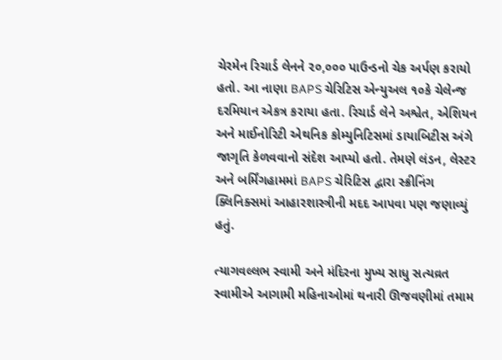ચેરમેન રિચાર્ડ લેનને ૨૦,૦૦૦ પાઉન્ડનો ચેક અર્પણ કરાયો હતો. આ નાણા BAPS ચેરિટિસ એન્યુઅલ ૧૦કે ચેલેન્જ દરમિયાન એકત્ર કરાયા હતા. રિચાર્ડ લેને અશ્વેત, એશિયન અને માઈનોરિટી એથનિક કોમ્યુનિટિસમાં ડાયાબિટીસ અંગે જાગૃતિ કેળવવાનો સંદેશ આપ્યો હતો. તેમણે લંડન, લેસ્ટર અને બર્મિંગહામમાં BAPS ચેરિટિસ દ્વારા સ્ક્રીનિંગ ક્લિનિક્સમાં આહારશાસ્ત્રીની મદદ આપવા પણ જણાવ્યું હતું.

ત્યાગવલ્લભ સ્વામી અને મંદિરના મુખ્ય સાધુ સત્યવ્રત સ્વામીએ આગામી મહિનાઓમાં થનારી ઊજવણીમાં તમામ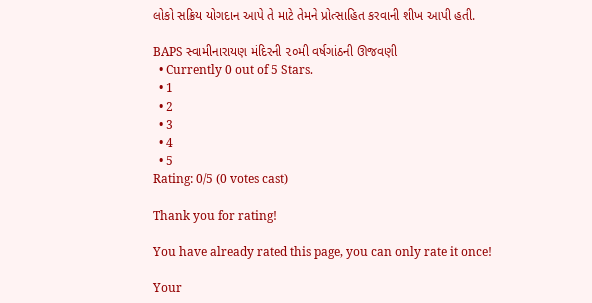લોકો સક્રિય યોગદાન આપે તે માટે તેમને પ્રોત્સાહિત કરવાની શીખ આપી હતી.

BAPS સ્વામીનારાયણ મંદિરની ૨૦મી વર્ષગાંઠની ઊજવણી
  • Currently 0 out of 5 Stars.
  • 1
  • 2
  • 3
  • 4
  • 5
Rating: 0/5 (0 votes cast)

Thank you for rating!

You have already rated this page, you can only rate it once!

Your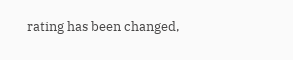rating has been changed,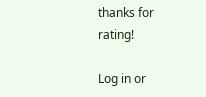thanks for rating!

Log in or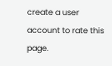create a user account to rate this page.